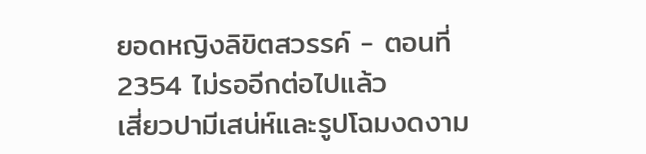ยอดหญิงลิขิตสวรรค์ - ตอนที่ 2354 ไม่รออีกต่อไปแล้ว
เสี่ยวปามีเสน่ห์และรูปโฉมงดงาม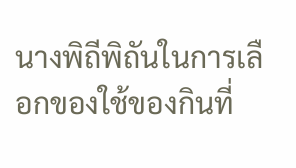นางพิถีพิถันในการเลือกของใช้ของกินที่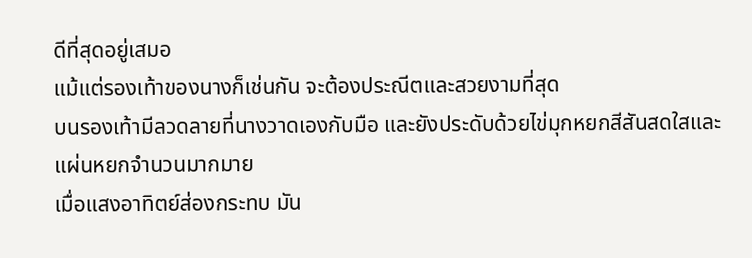ดีที่สุดอยู่เสมอ
แม้แต่รองเท้าของนางก็เช่นกัน จะต้องประณีตและสวยงามที่สุด
บนรองเท้ามีลวดลายที่นางวาดเองกับมือ และยังประดับด้วยไข่มุกหยกสีสันสดใสและแผ่นหยกจำนวนมากมาย
เมื่อแสงอาทิตย์ส่องกระทบ มัน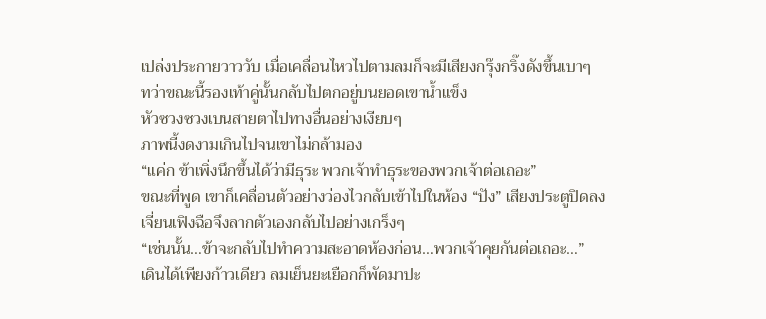เปล่งประกายวาววับ เมื่อเคลื่อนไหวไปตามลมก็จะมีเสียงกรุ๊งกริ๊งดังขึ้นเบาๆ
ทว่าขณะนี้รองเท้าคู่นั้นกลับไปตกอยู่บนยอดเขาน้ำแข็ง
หัวซวงซวงเบนสายตาไปทางอื่นอย่างเงียบๆ
ภาพนี้งดงามเกินไปจนเขาไม่กล้ามอง
“แค่ก ข้าเพิ่งนึกขึ้นได้ว่ามีธุระ พวกเจ้าทำธุระของพวกเจ้าต่อเถอะ”
ขณะที่พูด เขาก็เคลื่อนตัวอย่างว่องไวกลับเข้าไปในห้อง “ปัง” เสียงประตูปิดลง
เจี่ยนเฟิงฉือจึงลากตัวเองกลับไปอย่างเกร็งๆ
“เช่นนั้น…ข้าจะกลับไปทำความสะอาดห้องก่อน…พวกเจ้าคุยกันต่อเถอะ…”
เดินได้เพียงก้าวเดียว ลมเย็นยะเยือกก็พัดมาปะ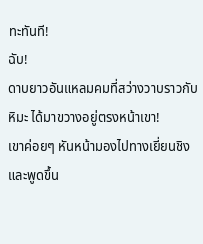ทะทันที!
ฉับ!
ดาบยาวอันแหลมคมที่สว่างวาบราวกับหิมะ ได้มาขวางอยู่ตรงหน้าเขา!
เขาค่อยๆ หันหน้ามองไปทางเยี่ยนชิงและพูดขึ้น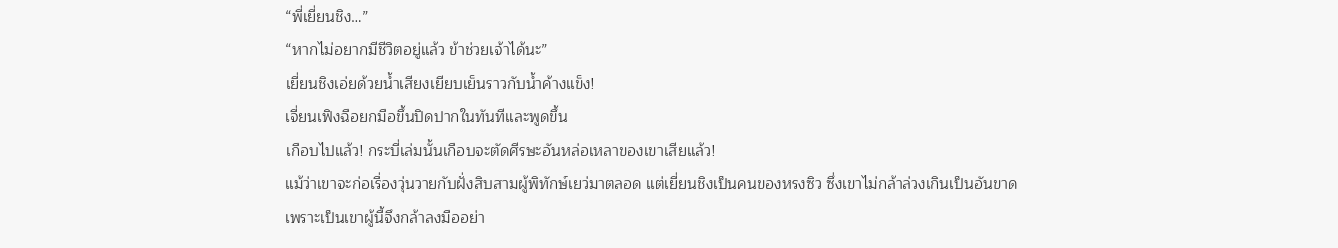“พี่เยี่ยนชิง…”
“หากไม่อยากมีชีวิตอยู่แล้ว ข้าช่วยเจ้าได้นะ”
เยี่ยนชิงเอ่ยด้วยน้ำเสียงเยียบเย็นราวกับน้ำค้างแข็ง!
เจี่ยนเฟิงฉือยกมือขึ้นปิดปากในทันทีและพูดขึ้น
เกือบไปแล้ว! กระบี่เล่มนั้นเกือบจะตัดศีรษะอันหล่อเหลาของเขาเสียแล้ว!
แม้ว่าเขาจะก่อเรื่องวุ่นวายกับฝั่งสิบสามผู้พิทักษ์เยว่มาตลอด แต่เยี่ยนชิงเป็นคนของหรงซิว ซึ่งเขาไม่กล้าล่วงเกินเป็นอันขาด
เพราะเป็นเขาผู้นี้จึงกล้าลงมืออย่า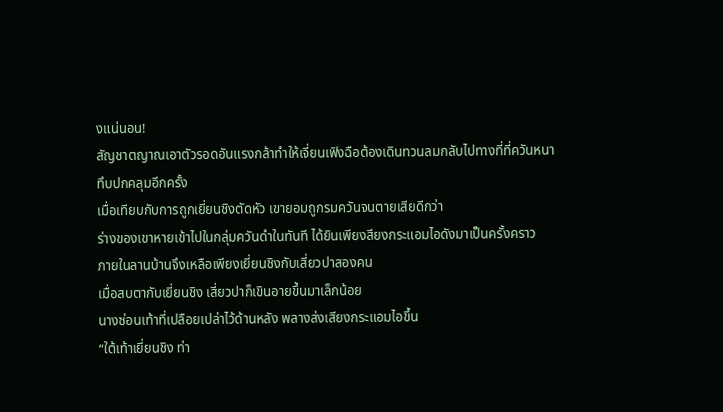งแน่นอน!
สัญชาตญาณเอาตัวรอดอันแรงกล้าทำให้เจี่ยนเฟิงฉือต้องเดินทวนลมกลับไปทางที่ที่ควันหนาทึบปกคลุมอีกครั้ง
เมื่อเทียบกับการถูกเยี่ยนชิงตัดหัว เขายอมถูกรมควันจนตายเสียดีกว่า
ร่างของเขาหายเข้าไปในกลุ่มควันดำในทันที ได้ยินเพียงสียงกระแอมไอดังมาเป็นครั้งคราว
ภายในลานบ้านจึงเหลือเพียงเยี่ยนชิงกับเสี่ยวปาสองคน
เมื่อสบตากับเยี่ยนชิง เสี่ยวปาก็เขินอายขึ้นมาเล็กน้อย
นางซ่อนเท้าที่เปลือยเปล่าไว้ด้านหลัง พลางส่งเสียงกระแอมไอขึ้น
“ใต้เท้าเยี่ยนชิง ท่า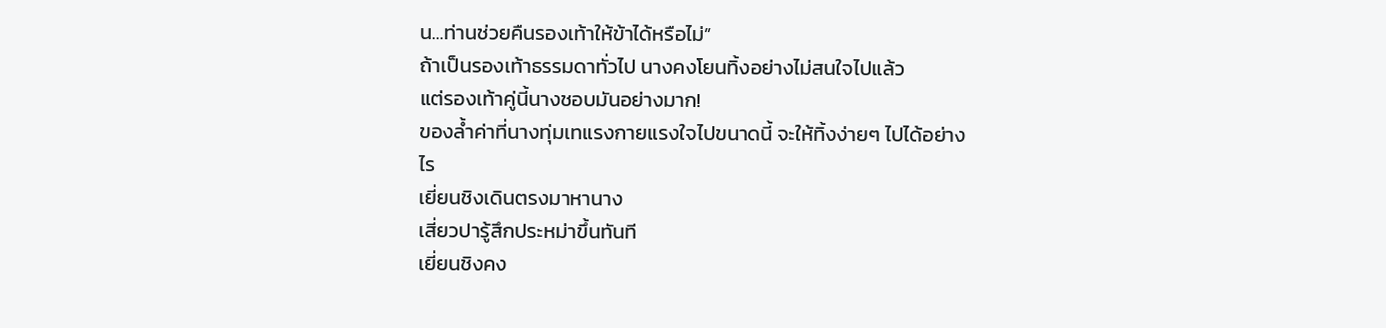น…ท่านช่วยคืนรองเท้าให้ข้าได้หรือไม่”
ถ้าเป็นรองเท้าธรรมดาทั่วไป นางคงโยนทิ้งอย่างไม่สนใจไปแล้ว
แต่รองเท้าคู่นี้นางชอบมันอย่างมาก!
ของล้ำค่าที่นางทุ่มเทแรงกายแรงใจไปขนาดนี้ จะให้ทิ้งง่ายๆ ไปได้อย่างไร
เยี่ยนชิงเดินตรงมาหานาง
เสี่ยวปารู้สึกประหม่าขึ้นทันที
เยี่ยนชิงคง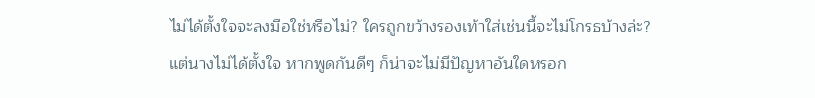ไม่ได้ตั้งใจจะลงมือใช่หรือไม่? ใครถูกขว้างรองเท้าใส่เช่นนี้จะไม่โกรธบ้างล่ะ?
แต่นางไม่ได้ตั้งใจ หากพูดกันดีๆ ก็น่าจะไม่มีปัญหาอันใดหรอก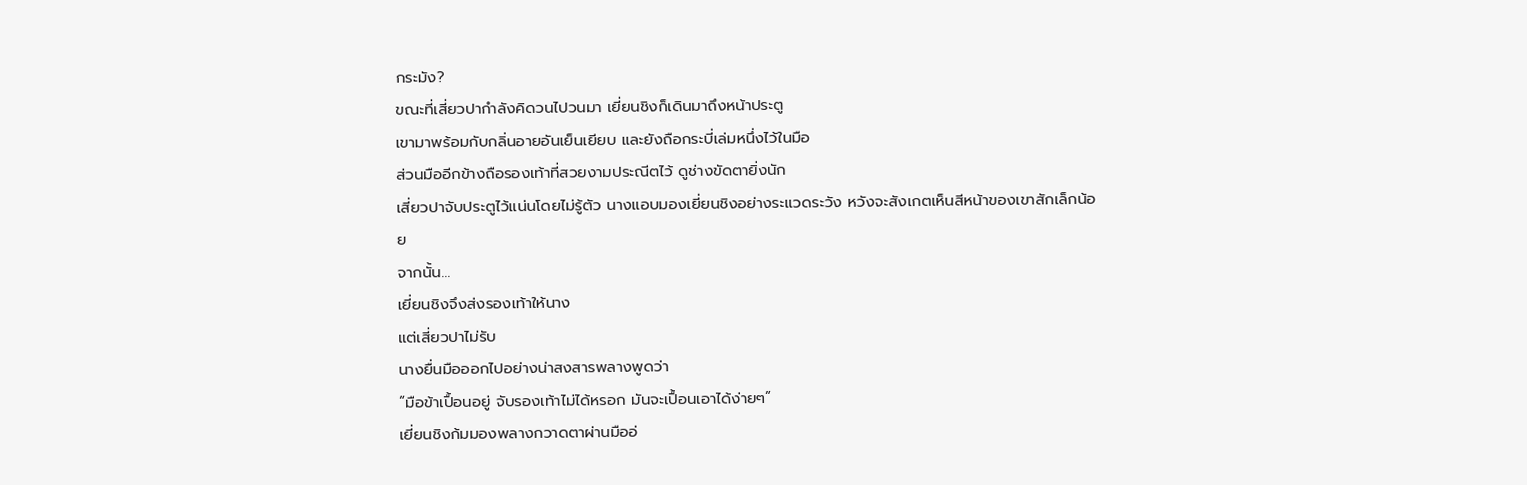กระมัง?
ขณะที่เสี่ยวปากำลังคิดวนไปวนมา เยี่ยนชิงก็เดินมาถึงหน้าประตู
เขามาพร้อมกับกลิ่นอายอันเย็นเยียบ และยังถือกระบี่เล่มหนึ่งไว้ในมือ
ส่วนมืออีกข้างถือรองเท้าที่สวยงามประณีตไว้ ดูช่างขัดตายิ่งนัก
เสี่ยวปาจับประตูไว้แน่นโดยไม่รู้ตัว นางแอบมองเยี่ยนชิงอย่างระแวดระวัง หวังจะสังเกตเห็นสีหน้าของเขาสักเล็กน้อย
จากนั้น…
เยี่ยนชิงจึงส่งรองเท้าให้นาง
แต่เสี่ยวปาไม่รับ
นางยื่นมือออกไปอย่างน่าสงสารพลางพูดว่า
“มือข้าเปื้อนอยู่ จับรองเท้าไม่ได้หรอก มันจะเปื้อนเอาได้ง่ายๆ”
เยี่ยนชิงก้มมองพลางกวาดตาผ่านมืออ่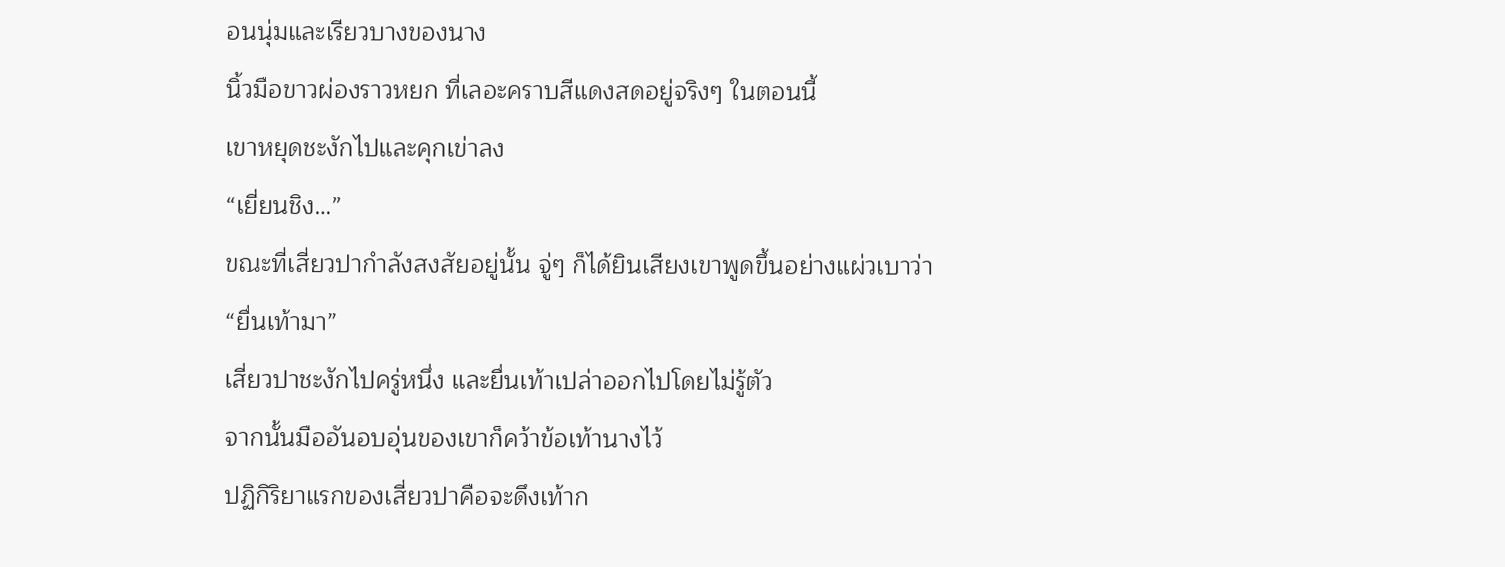อนนุ่มและเรียวบางของนาง
นิ้วมือขาวผ่องราวหยก ที่เลอะคราบสีแดงสดอยู่จริงๆ ในตอนนี้
เขาหยุดชะงักไปและคุกเข่าลง
“เยี่ยนชิง…”
ขณะที่เสี่ยวปากำลังสงสัยอยู่นั้น จู่ๆ ก็ได้ยินเสียงเขาพูดขึ้นอย่างแผ่วเบาว่า
“ยื่นเท้ามา”
เสี่ยวปาชะงักไปครู่หนึ่ง และยื่นเท้าเปล่าออกไปโดยไม่รู้ตัว
จากนั้นมืออันอบอุ่นของเขาก็คว้าข้อเท้านางไว้
ปฏิกิริยาแรกของเสี่ยวปาคือจะดึงเท้าก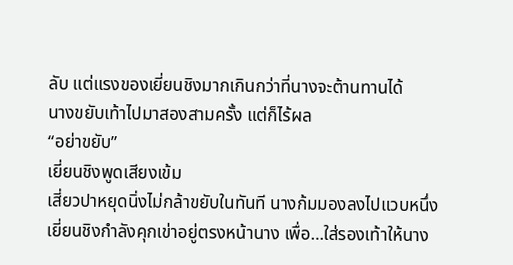ลับ แต่แรงของเยี่ยนชิงมากเกินกว่าที่นางจะต้านทานได้
นางขยับเท้าไปมาสองสามครั้ง แต่ก็ไร้ผล
“อย่าขยับ”
เยี่ยนชิงพูดเสียงเข้ม
เสี่ยวปาหยุดนิ่งไม่กล้าขยับในทันที นางก้มมองลงไปแวบหนึ่ง
เยี่ยนชิงกำลังคุกเข่าอยู่ตรงหน้านาง เพื่อ…ใส่รองเท้าให้นาง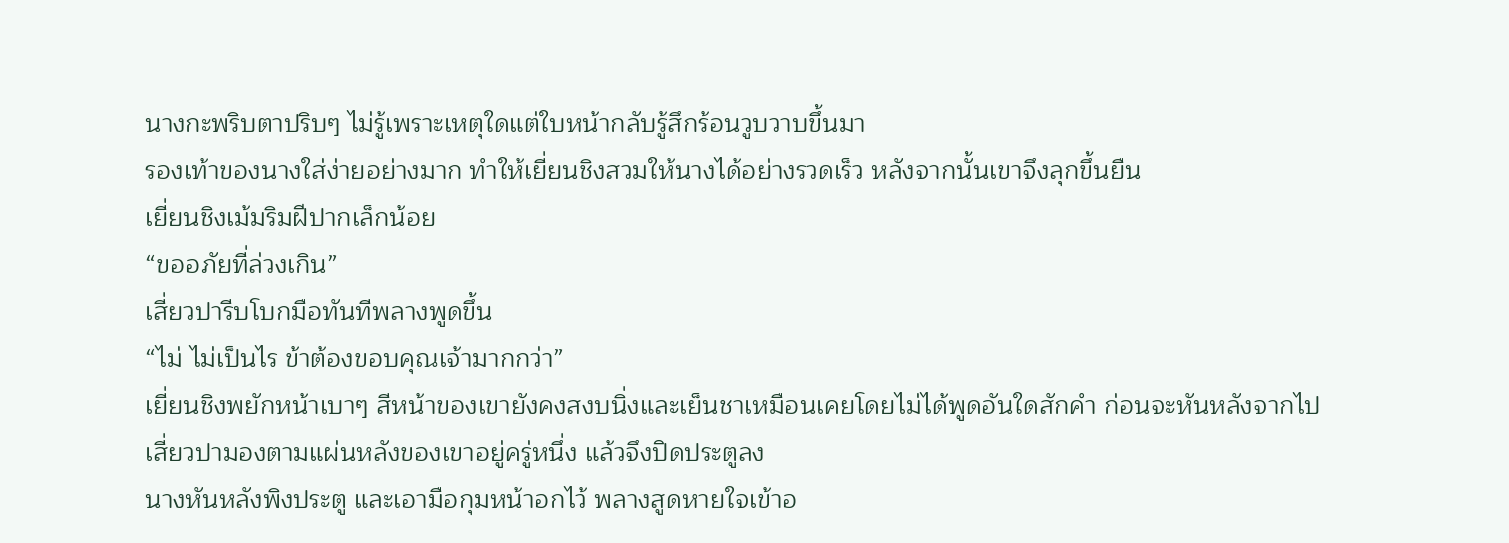นางกะพริบตาปริบๆ ไม่รู้เพราะเหตุใดแต่ใบหน้ากลับรู้สึกร้อนวูบวาบขึ้นมา
รองเท้าของนางใส่ง่ายอย่างมาก ทำให้เยี่ยนชิงสวมให้นางได้อย่างรวดเร็ว หลังจากนั้นเขาจึงลุกขึ้นยืน
เยี่ยนชิงเม้มริมฝีปากเล็กน้อย
“ขออภัยที่ล่วงเกิน”
เสี่ยวปารีบโบกมือทันทีพลางพูดขึ้น
“ไม่ ไม่เป็นไร ข้าต้องขอบคุณเจ้ามากกว่า”
เยี่ยนชิงพยักหน้าเบาๆ สีหน้าของเขายังคงสงบนิ่งและเย็นชาเหมือนเคยโดยไม่ได้พูดอันใดสักคำ ก่อนจะหันหลังจากไป
เสี่ยวปามองตามแผ่นหลังของเขาอยู่ครู่หนึ่ง แล้วจึงปิดประตูลง
นางหันหลังพิงประตู และเอามือกุมหน้าอกไว้ พลางสูดหายใจเข้าอ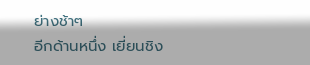ย่างช้าๆ
อีกด้านหนึ่ง เยี่ยนชิง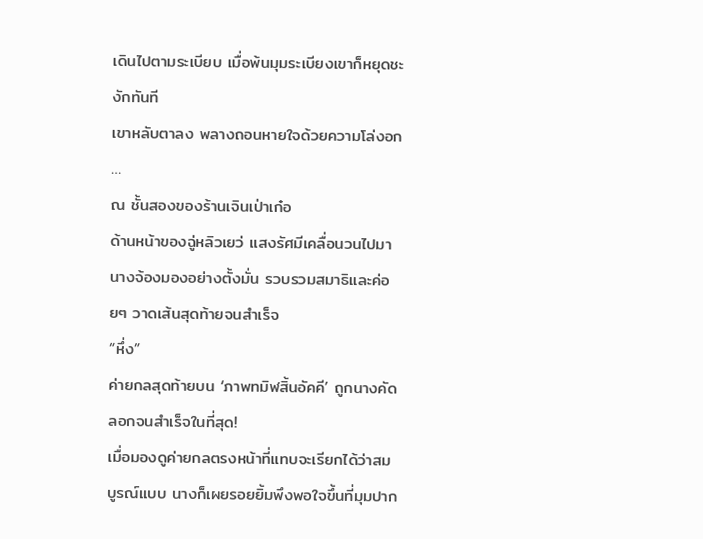เดินไปตามระเบียบ เมื่อพ้นมุมระเบียงเขาก็หยุดชะงักทันที
เขาหลับตาลง พลางถอนหายใจด้วยความโล่งอก
…
ณ ชั้นสองของร้านเจินเป่าเก๋อ
ด้านหน้าของฉู่หลิวเยว่ แสงรัศมีเคลื่อนวนไปมา
นางจ้องมองอย่างตั้งมั่น รวบรวมสมาธิและค่อยๆ วาดเส้นสุดท้ายจนสำเร็จ
“หึ่ง”
ค่ายกลสุดท้ายบน ‘ภาพทมิฬสิ้นอัคคี’ ถูกนางคัดลอกจนสำเร็จในที่สุด!
เมื่อมองดูค่ายกลตรงหน้าที่แทบจะเรียกได้ว่าสมบูรณ์แบบ นางก็เผยรอยยิ้มพึงพอใจขึ้นที่มุมปาก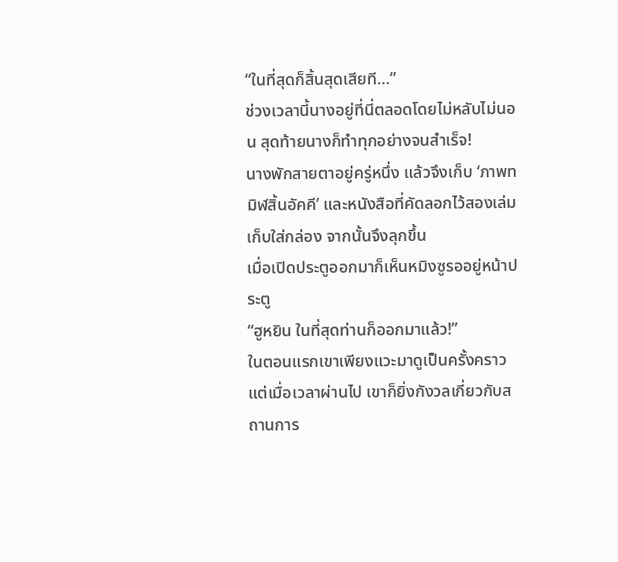“ในที่สุดก็สิ้นสุดเสียที…”
ช่วงเวลานี้นางอยู่ที่นี่ตลอดโดยไม่หลับไม่นอน สุดท้ายนางก็ทำทุกอย่างจนสำเร็จ!
นางพักสายตาอยู่ครู่หนึ่ง แล้วจึงเก็บ ‘ภาพทมิฬสิ้นอัคคี’ และหนังสือที่คัดลอกไว้สองเล่มเก็บใส่กล่อง จากนั้นจึงลุกขึ้น
เมื่อเปิดประตูออกมาก็เห็นหมิงซูรออยู่หน้าประตู
“ฮูหยิน ในที่สุดท่านก็ออกมาแล้ว!”
ในตอนแรกเขาเพียงแวะมาดูเป็นครั้งคราว แต่เมื่อเวลาผ่านไป เขาก็ยิ่งกังวลเกี่ยวกับสถานการ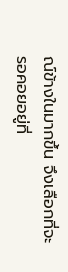ณ์ข้างในมากขึ้น จึงเลือกที่จะรอคอยอยู่ที่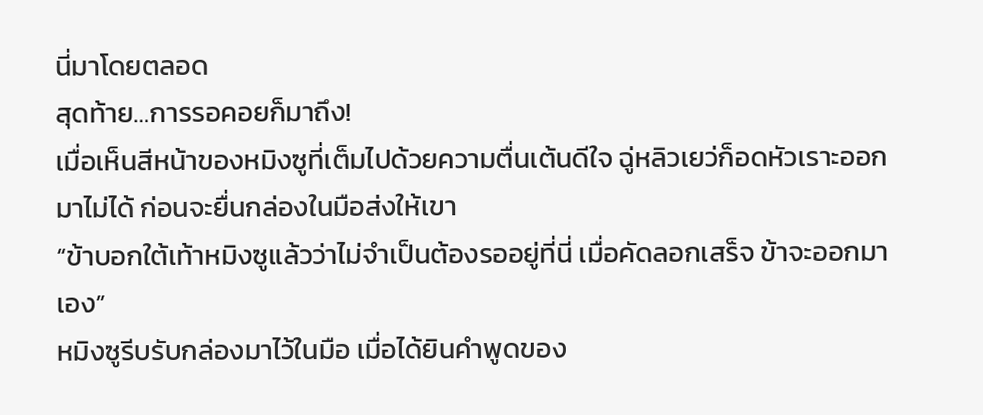นี่มาโดยตลอด
สุดท้าย…การรอคอยก็มาถึง!
เมื่อเห็นสีหน้าของหมิงซูที่เต็มไปด้วยความตื่นเต้นดีใจ ฉู่หลิวเยว่ก็อดหัวเราะออกมาไม่ได้ ก่อนจะยื่นกล่องในมือส่งให้เขา
“ข้าบอกใต้เท้าหมิงซูแล้วว่าไม่จำเป็นต้องรออยู่ที่นี่ เมื่อคัดลอกเสร็จ ข้าจะออกมาเอง”
หมิงซูรีบรับกล่องมาไว้ในมือ เมื่อได้ยินคำพูดของ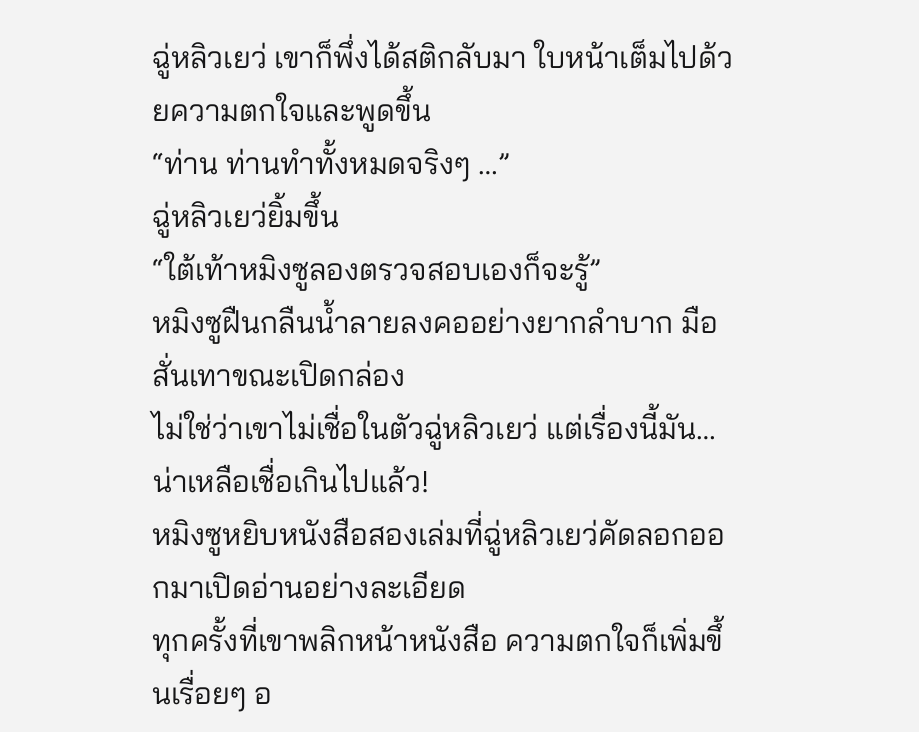ฉู่หลิวเยว่ เขาก็พึ่งได้สติกลับมา ใบหน้าเต็มไปด้วยความตกใจและพูดขึ้น
“ท่าน ท่านทำทั้งหมดจริงๆ …”
ฉู่หลิวเยว่ยิ้มขึ้น
“ใต้เท้าหมิงซูลองตรวจสอบเองก็จะรู้”
หมิงซูฝืนกลืนน้ำลายลงคออย่างยากลำบาก มือสั่นเทาขณะเปิดกล่อง
ไม่ใช่ว่าเขาไม่เชื่อในตัวฉู่หลิวเยว่ แต่เรื่องนี้มัน… น่าเหลือเชื่อเกินไปแล้ว!
หมิงซูหยิบหนังสือสองเล่มที่ฉู่หลิวเยว่คัดลอกออกมาเปิดอ่านอย่างละเอียด
ทุกครั้งที่เขาพลิกหน้าหนังสือ ความตกใจก็เพิ่มขึ้นเรื่อยๆ อ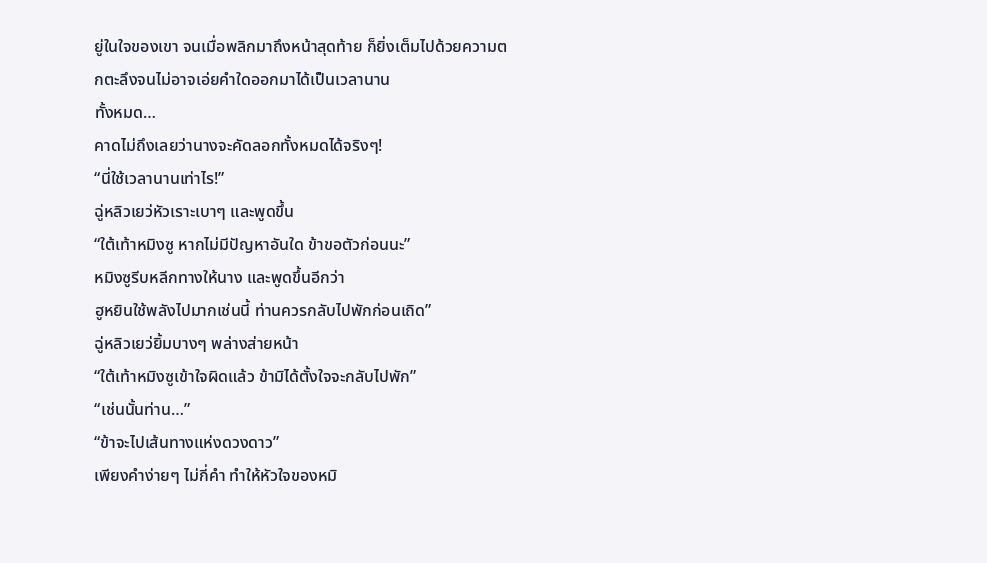ยู่ในใจของเขา จนเมื่อพลิกมาถึงหน้าสุดท้าย ก็ยิ่งเต็มไปด้วยความตกตะลึงจนไม่อาจเอ่ยคำใดออกมาได้เป็นเวลานาน
ทั้งหมด…
คาดไม่ถึงเลยว่านางจะคัดลอกทั้งหมดได้จริงๆ!
“นี่ใช้เวลานานเท่าไร!”
ฉู่หลิวเยว่หัวเราะเบาๆ และพูดขึ้น
“ใต้เท้าหมิงซู หากไม่มีปัญหาอันใด ข้าขอตัวก่อนนะ”
หมิงซูรีบหลีกทางให้นาง และพูดขึ้นอีกว่า
ฮูหยินใช้พลังไปมากเช่นนี้ ท่านควรกลับไปพักก่อนเถิด”
ฉู่หลิวเยว่ยิ้มบางๆ พล่างส่ายหน้า
“ใต้เท้าหมิงซูเข้าใจผิดแล้ว ข้ามิได้ตั้งใจจะกลับไปพัก”
“เช่นนั้นท่าน…”
“ข้าจะไปเส้นทางแห่งดวงดาว”
เพียงคำง่ายๆ ไม่กี่คำ ทำให้หัวใจของหมิ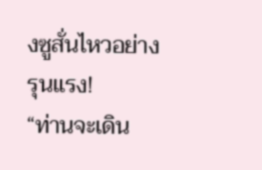งซูสั่นไหวอย่างรุนแรง!
“ท่านจะเดิน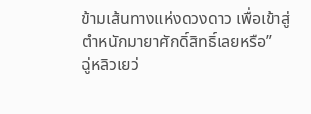ข้ามเส้นทางแห่งดวงดาว เพื่อเข้าสู่ตำหนักมายาศักดิ์สิทธิ์เลยหรือ”
ฉู่หลิวเยว่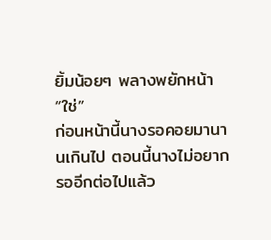ยิ้มน้อยๆ พลางพยักหน้า
“ใช่”
ก่อนหน้านี้นางรอคอยมานานเกินไป ตอนนี้นางไม่อยากรออีกต่อไปแล้ว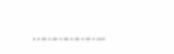………………..